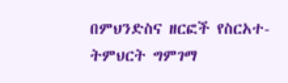በምህንድስና ዘርፎች የስርአተ-ትምህርት ግምገማ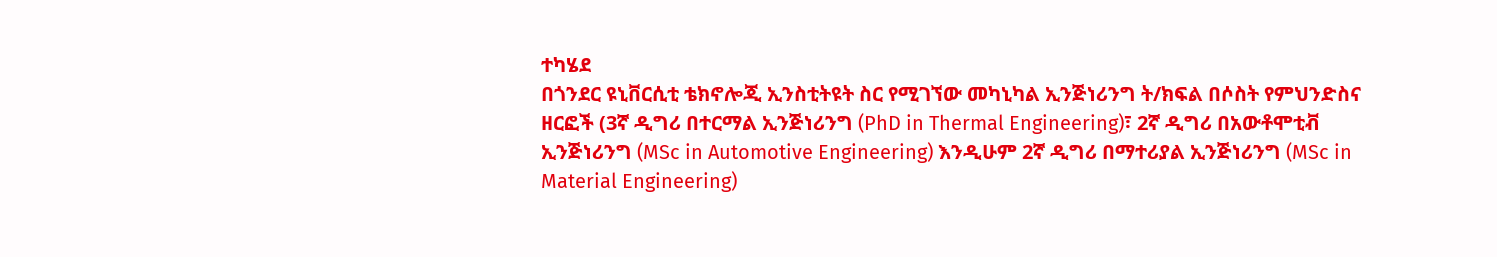ተካሄደ
በጎንደር ዩኒቨርሲቲ ቴክኖሎጂ ኢንስቲትዩት ስር የሚገኘው መካኒካል ኢንጅነሪንግ ት/ክፍል በሶስት የምህንድስና ዘርፎች (3ኛ ዲግሪ በተርማል ኢንጅነሪንግ (PhD in Thermal Engineering)፣ 2ኛ ዲግሪ በአውቶሞቲቭ ኢንጅነሪንግ (MSc in Automotive Engineering) እንዲሁም 2ኛ ዲግሪ በማተሪያል ኢንጅነሪንግ (MSc in Material Engineering)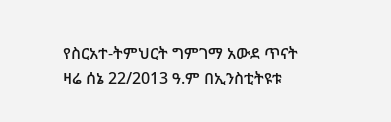የስርአተ-ትምህርት ግምገማ አውደ ጥናት ዛሬ ሰኔ 22/2013 ዓ.ም በኢንስቲትዩቱ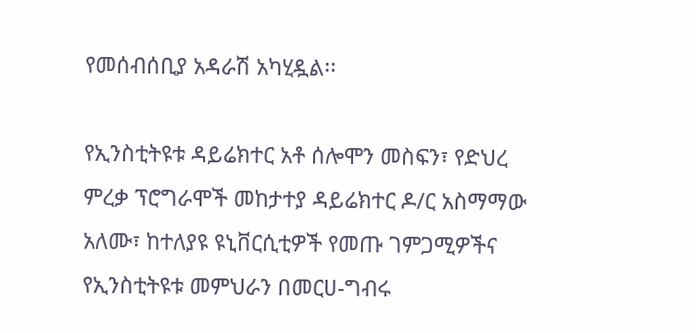የመሰብሰቢያ አዳራሽ አካሂዷል፡፡

የኢንስቲትዩቱ ዳይሬክተር አቶ ሰሎሞን መስፍን፣ የድህረ ምረቃ ፕሮግራሞች መከታተያ ዳይሬክተር ዶ/ር አስማማው አለሙ፣ ከተለያዩ ዩኒቨርሲቲዎች የመጡ ገምጋሚዎችና የኢንስቲትዩቱ መምህራን በመርሀ-ግብሩ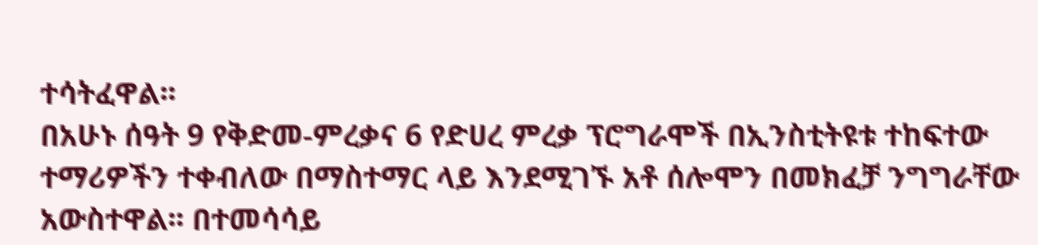ተሳትፈዋል፡፡
በአሁኑ ሰዓት 9 የቅድመ-ምረቃና 6 የድሀረ ምረቃ ፕሮግራሞች በኢንስቲትዩቱ ተከፍተው ተማሪዎችን ተቀብለው በማስተማር ላይ እንደሚገኙ አቶ ሰሎሞን በመክፈቻ ንግግራቸው አውስተዋል፡፡ በተመሳሳይ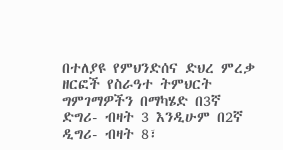በተለያዩ የምህንድሰና ድህረ ምረቃ ዘርፎች የስራዓተ ትምህርት ግምገማዎችን በማካሄድ በ3ኛ ድግሪ- ብዛት 3 እንዲሁም በ2ኛ ዲግሪ- ብዛት 8፣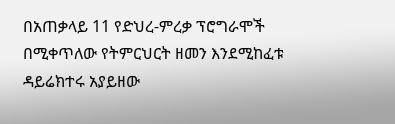በአጠቃላይ 11 የድህረ-ምረቃ ፕሮግራሞች በሚቀጥለው የትምርህርት ዘመን እንደሚከፈቱ ዳይሬክተሩ አያይዘው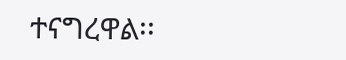ተናግረዋል፡፡